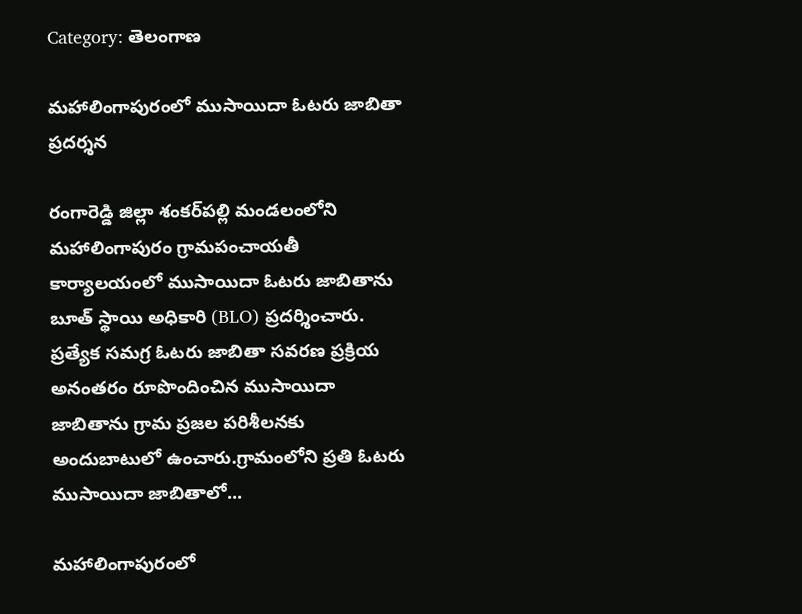Category: తెలంగాణ

మహాలింగాపురంలో ముసాయిదా ఓటరు జాబితా ప్రదర్శన

రంగారెడ్డి జిల్లా శంకర్‌పల్లి మండలంలోని మహాలింగాపురం గ్రామపంచాయతీ కార్యాలయంలో ముసాయిదా ఓటరు జాబితాను బూత్ స్థాయి అధికారి (BLO) ప్రదర్శించారు. ప్రత్యేక సమగ్ర ఓటరు జాబితా సవరణ ప్రక్రియ అనంతరం రూపొందించిన ముసాయిదా జాబితాను గ్రామ ప్రజల పరిశీలనకు అందుబాటులో ఉంచారు.గ్రామంలోని ప్రతి ఓటరు ముసాయిదా జాబితాలో...

మహాలింగాపురంలో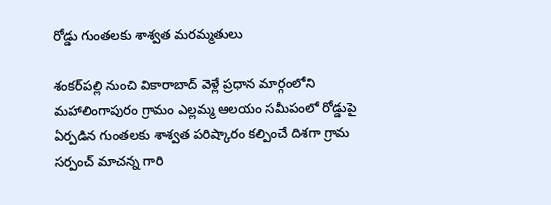రోడ్డు గుంతలకు శాశ్వత మరమ్మతులు

శంకర్‌పల్లి నుంచి వికారాబాద్ వెళ్లే ప్రధాన మార్గంలోని మహాలింగాపురం గ్రామం ఎల్లమ్మ ఆలయం సమీపంలో రోడ్డుపై ఏర్పడిన గుంతలకు శాశ్వత పరిష్కారం కల్పించే దిశగా గ్రామ సర్పంచ్ మాచన్న గారి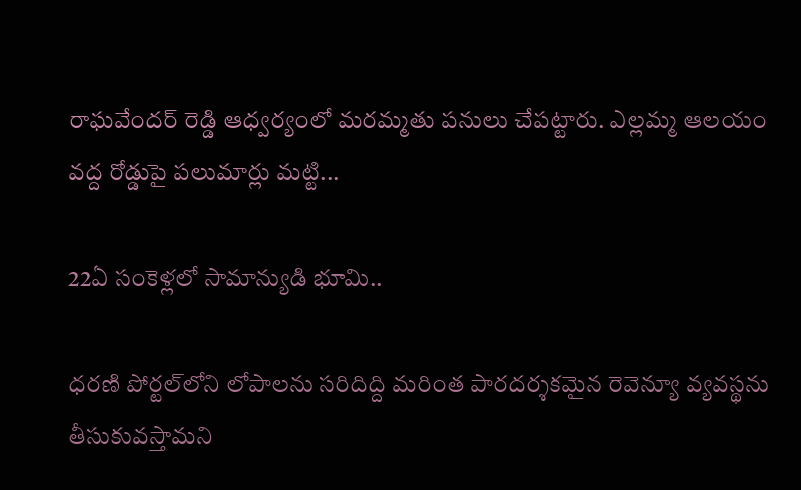రాఘవేందర్ రెడ్డి ఆధ్వర్యంలో మరమ్మతు పనులు చేపట్టారు. ఎల్లమ్మ ఆలయం వద్ద రోడ్డుపై పలుమార్లు మట్టి...

22ఏ సంకెళ్లలో సామాన్యుడి భూమి..

ధరణి పోర్టల్‌లోని లోపాలను సరిదిద్ది మరింత పారదర్శకమైన రెవెన్యూ వ్యవస్థను తీసుకువస్తామని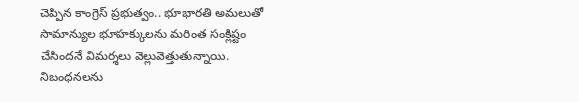చెప్పిన కాంగ్రెస్‌ ప్రభుత్వం.. భూభారతి అమలుతో సామాన్యుల భూహక్కులను మరింత సంక్లిష్టం చేసిందనే విమర్శలు వెల్లువెత్తుతున్నాయి. నిబంధనలను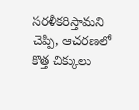సరళీకరిస్తామని చెప్పి, ఆచరణలో కొత్త చిక్కులు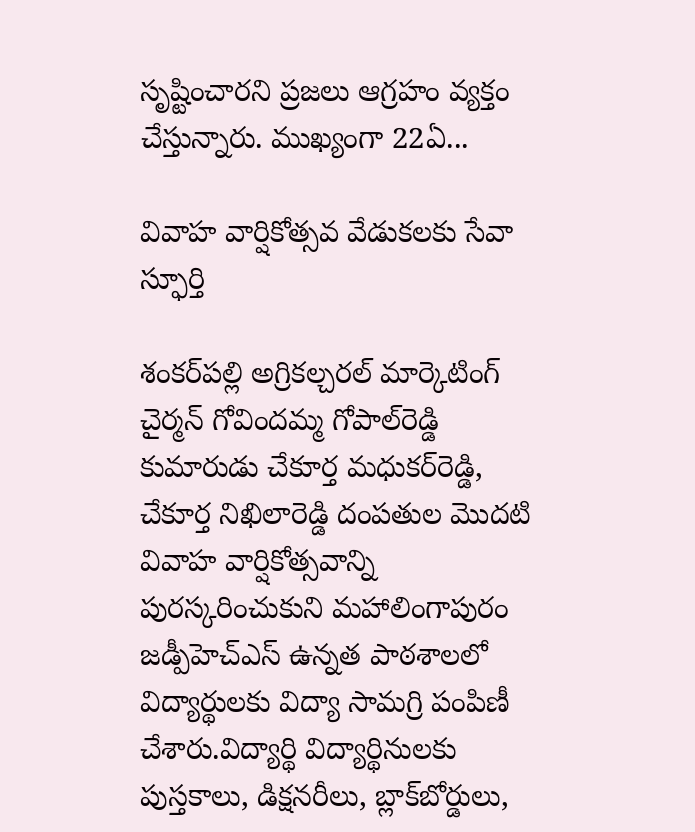సృష్టించారని ప్రజలు ఆగ్రహం వ్యక్తం చేస్తున్నారు. ముఖ్యంగా 22ఏ...

వివాహ వార్షికోత్సవ వేడుకలకు సేవా స్ఫూర్తి

శంకర్‌పల్లి అగ్రికల్చరల్ మార్కెటింగ్ చైర్మన్ గోవిందమ్మ గోపాల్‌రెడ్డి కుమారుడు చేకూర్త మధుకర్‌రెడ్డి, చేకూర్త నిఖిలారెడ్డి దంపతుల మొదటి వివాహ వార్షికోత్సవాన్ని పురస్కరించుకుని మహాలింగాపురం జడ్పీహెచ్‌ఎస్ ఉన్నత పాఠశాలలో విద్యార్థులకు విద్యా సామగ్రి పంపిణీ చేశారు.విద్యార్థి విద్యార్థినులకు పుస్తకాలు, డిక్షనరీలు, బ్లాక్‌బోర్డులు,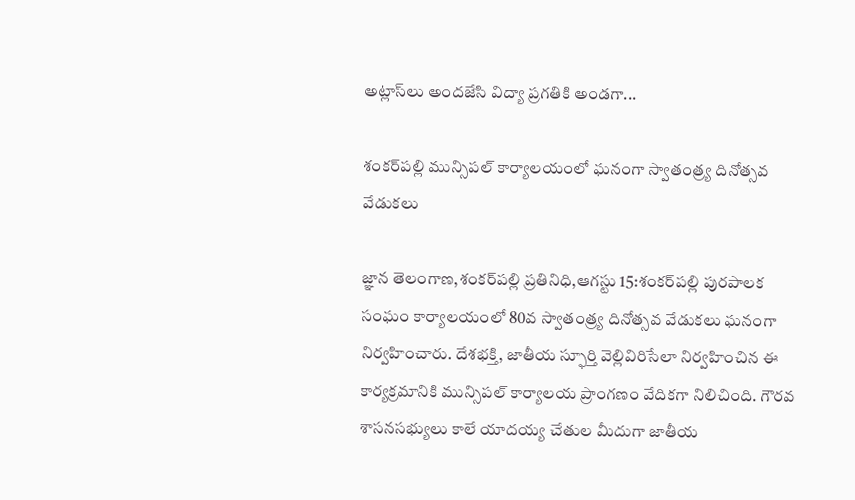అట్లాస్‌లు అందజేసి విద్యా ప్రగతికి అండగా...

శంకర్‌పల్లి మున్సిపల్ కార్యాలయంలో ఘనంగా స్వాతంత్ర్య దినోత్సవ వేడుకలు

జ్ఞాన తెలంగాణ,శంకర్‌పల్లి ప్రతినిధి,ఆగస్టు 15:శంకర్‌పల్లి పురపాలక సంఘం కార్యాలయంలో 80వ స్వాతంత్ర్య దినోత్సవ వేడుకలు ఘనంగా నిర్వహించారు. దేశభక్తి, జాతీయ స్ఫూర్తి వెల్లివిరిసేలా నిర్వహించిన ఈ కార్యక్రమానికి మున్సిపల్ కార్యాలయ ప్రాంగణం వేదికగా నిలిచింది. గౌరవ శాసనసభ్యులు కాలే యాదయ్య చేతుల మీదుగా జాతీయ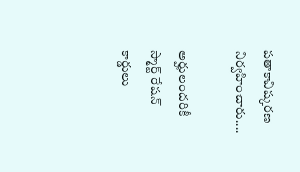పతాకావిష్కరణ నిర్వహించారు....

అర్హులందరికీ స్మార్ట్ రేషన్ కార్డులు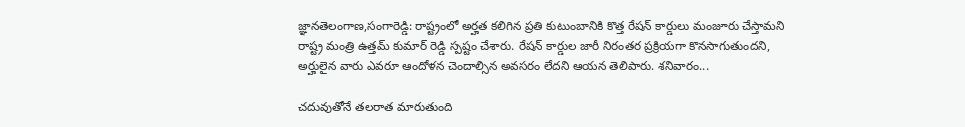జ్ఞానతెలంగాణ,సంగారెడ్డి: రాష్ట్రంలో అర్హత కలిగిన ప్రతి కుటుంబానికి కొత్త రేషన్ కార్డులు మంజూరు చేస్తామని రాష్ట్ర మంత్రి ఉత్తమ్ కుమార్ రెడ్డి స్పష్టం చేశారు. రేషన్ కార్డుల జారీ నిరంతర ప్రక్రియగా కొనసాగుతుందని, అర్హులైన వారు ఎవరూ ఆందోళన చెందాల్సిన అవసరం లేదని ఆయన తెలిపారు. శనివారం...

చదువుతోనే తలరాత మారుతుంది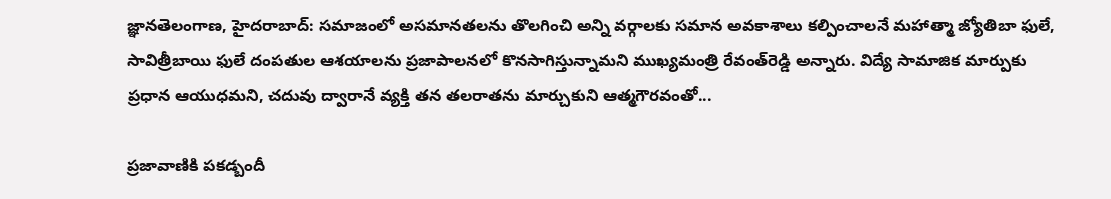జ్ఞానతెలంగాణ, హైదరాబాద్: సమాజంలో అసమానతలను తొలగించి అన్ని వర్గాలకు సమాన అవకాశాలు కల్పించాలనే మహాత్మా జ్యోతిబా ఫులే, సావిత్రీబాయి ఫులే దంపతుల ఆశయాలను ప్రజాపాలనలో కొనసాగిస్తున్నామని ముఖ్యమంత్రి రేవంత్‌రెడ్డి అన్నారు. విద్యే సామాజిక మార్పుకు ప్రధాన ఆయుధమని, చదువు ద్వారానే వ్యక్తి తన తలరాతను మార్చుకుని ఆత్మగౌరవంతో...

ప్రజావాణికి పకడ్బందీ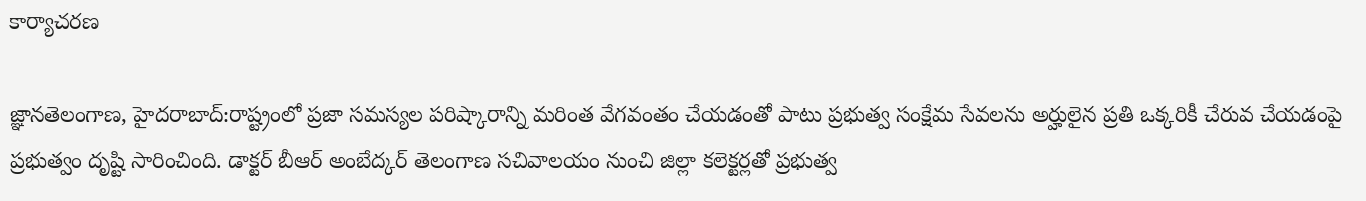కార్యాచరణ

జ్ఞానతెలంగాణ, హైదరాబాద్:రాష్ట్రంలో ప్రజా సమస్యల పరిష్కారాన్ని మరింత వేగవంతం చేయడంతో పాటు ప్రభుత్వ సంక్షేమ సేవలను అర్హులైన ప్రతి ఒక్కరికీ చేరువ చేయడంపై ప్రభుత్వం దృష్టి సారించింది. డాక్టర్‌ బీఆర్‌ అంబేద్కర్‌ తెలంగాణ సచివాలయం నుంచి జిల్లా కలెక్టర్లతో ప్రభుత్వ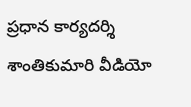ప్రధాన కార్యదర్శి శాంతికుమారి వీడియో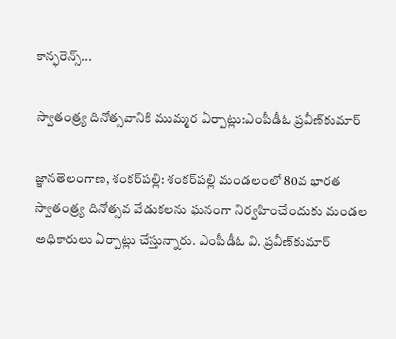కాన్ఫరెన్స్‌...

స్వాతంత్ర్య దినోత్సవానికి ముమ్మర ఏర్పాట్లు:ఎంపీడీఓ ప్రవీణ్‌కుమార్‌

జ్ఞానతెలంగాణ, శంకర్‌పల్లి: శంకర్‌పల్లి మండలంలో 80వ భారత స్వాతంత్ర్య దినోత్సవ వేడుకలను ఘనంగా నిర్వహించేందుకు మండల అధికారులు ఏర్పాట్లు చేస్తున్నారు. ఎంపీడీఓ వి. ప్రవీణ్‌కుమార్‌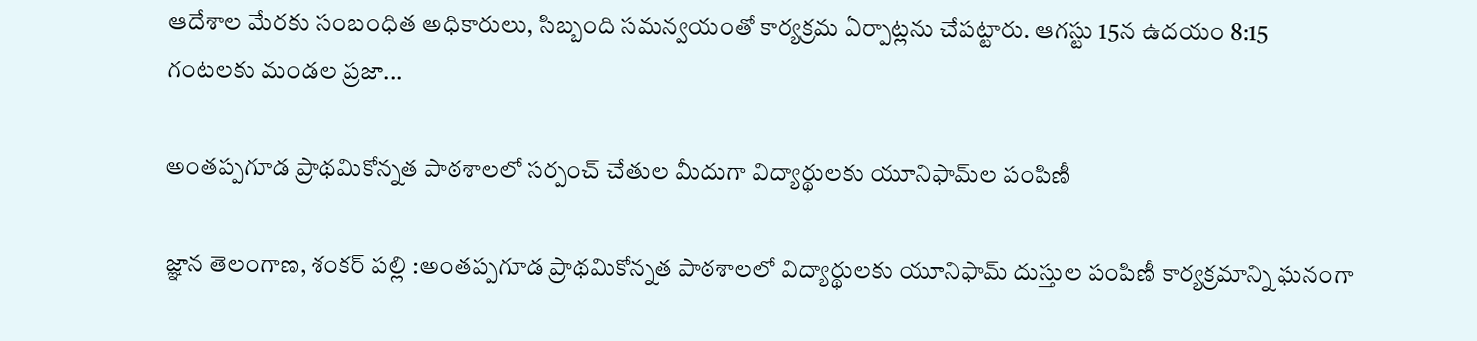ఆదేశాల మేరకు సంబంధిత అధికారులు, సిబ్బంది సమన్వయంతో కార్యక్రమ ఏర్పాట్లను చేపట్టారు. ఆగస్టు 15న ఉదయం 8:15 గంటలకు మండల ప్రజా...

అంతప్పగూడ ప్రాథమికోన్నత పాఠశాలలో సర్పంచ్ చేతుల మీదుగా విద్యార్థులకు యూనిఫామ్‌ల పంపిణీ

జ్ఞాన తెలంగాణ, శంకర్ పల్లి :అంతప్పగూడ ప్రాథమికోన్నత పాఠశాలలో విద్యార్థులకు యూనిఫామ్ దుస్తుల పంపిణీ కార్యక్రమాన్ని ఘనంగా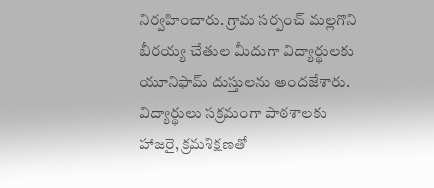నిర్వహించారు. గ్రామ సర్పంచ్ మల్లగొని బీరయ్య చేతుల మీదుగా విద్యార్థులకు యూనిఫామ్ దుస్తులను అందజేశారు. విద్యార్థులు సక్రమంగా పాఠశాలకు హాజరై, క్రమశిక్షణతో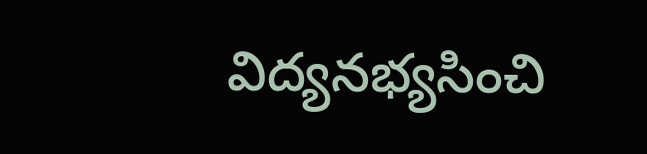విద్యనభ్యసించి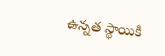ఉన్నత స్థాయికి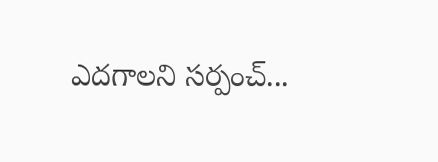ఎదగాలని సర్పంచ్...